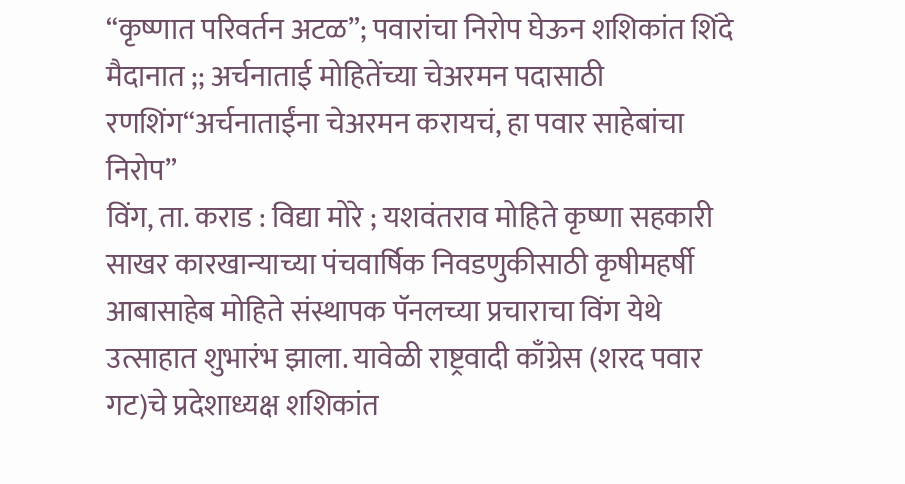“कृष्णात परिवर्तन अटळ”; पवारांचा निरोप घेऊन शशिकांत शिंदे मैदानात ;; अर्चनाताई मोहितेंच्या चेअरमन पदासाठी रणशिंग“अर्चनाताईंना चेअरमन करायचं, हा पवार साहेबांचा निरोप”
विंग, ता. कराड : विद्या मोरे ; यशवंतराव मोहिते कृष्णा सहकारी साखर कारखान्याच्या पंचवार्षिक निवडणुकीसाठी कृषीमहर्षी आबासाहेब मोहिते संस्थापक पॅनलच्या प्रचाराचा विंग येथे उत्साहात शुभारंभ झाला. यावेळी राष्ट्रवादी काँग्रेस (शरद पवार गट)चे प्रदेशाध्यक्ष शशिकांत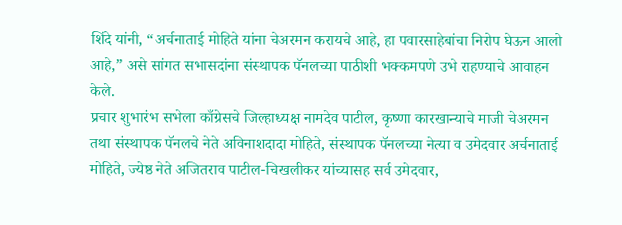शिंदे यांनी, “अर्चनाताई मोहिते यांना चेअरमन करायचे आहे, हा पवारसाहेबांचा निरोप घेऊन आलो आहे,” असे सांगत सभासदांना संस्थापक पॅनलच्या पाठीशी भक्कमपणे उभे राहण्याचे आवाहन केले.
प्रचार शुभारंभ सभेला काँग्रेसचे जिल्हाध्यक्ष नामदेव पाटील, कृष्णा कारखान्याचे माजी चेअरमन तथा संस्थापक पॅनलचे नेते अविनाशदादा मोहिते, संस्थापक पॅनलच्या नेत्या व उमेदवार अर्चनाताई मोहिते, ज्येष्ठ नेते अजितराव पाटील-चिखलीकर यांच्यासह सर्व उमेदवार,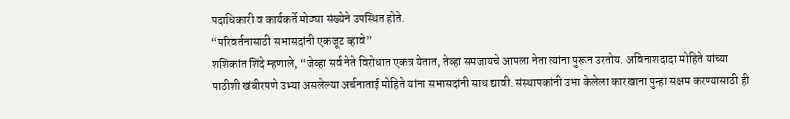पदाधिकारी व कार्यकर्ते मोठ्या संख्येने उपस्थित होते.
“परिवर्तनासाठी सभासदांनी एकजूट व्हावे”
शशिकांत शिंदे म्हणाले, “जेव्हा सर्व नेते विरोधात एकत्र येतात, तेव्हा समजायचे आपला नेता त्यांना पुरून उरतोय. अविनाशदादा मोहिते यांच्या पाठीशी खंबीरपणे उभ्या असलेल्या अर्चनाताई मोहिते यांना सभासदांनी साथ द्यावी. संस्थापकांनी उभा केलेला कारखाना पुन्हा सक्षम करण्यासाठी ही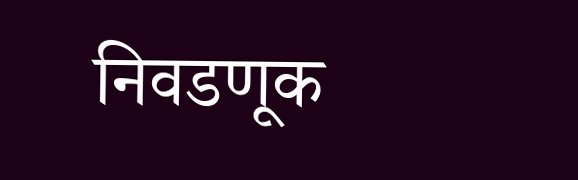निवडणूक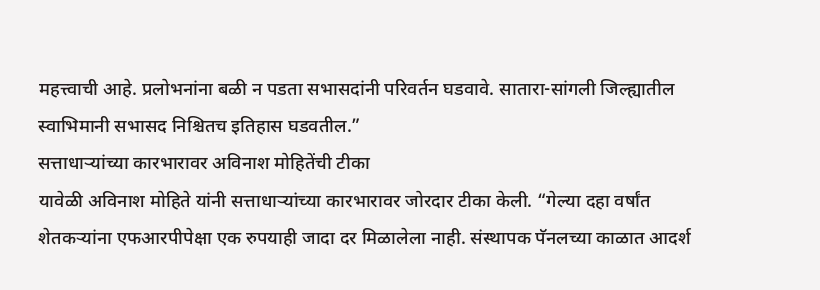महत्त्वाची आहे. प्रलोभनांना बळी न पडता सभासदांनी परिवर्तन घडवावे. सातारा-सांगली जिल्ह्यातील स्वाभिमानी सभासद निश्चितच इतिहास घडवतील.”
सत्ताधाऱ्यांच्या कारभारावर अविनाश मोहितेंची टीका
यावेळी अविनाश मोहिते यांनी सत्ताधाऱ्यांच्या कारभारावर जोरदार टीका केली. “गेल्या दहा वर्षांत शेतकऱ्यांना एफआरपीपेक्षा एक रुपयाही जादा दर मिळालेला नाही. संस्थापक पॅनलच्या काळात आदर्श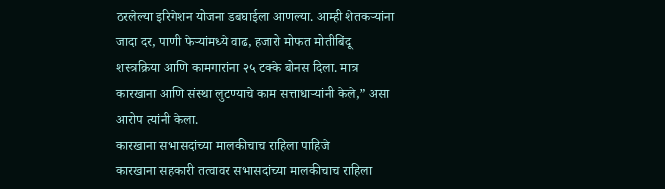ठरलेल्या इरिगेशन योजना डबघाईला आणल्या. आम्ही शेतकऱ्यांना जादा दर, पाणी फेऱ्यांमध्ये वाढ, हजारो मोफत मोतीबिंदू शस्त्रक्रिया आणि कामगारांना २५ टक्के बोनस दिला. मात्र कारखाना आणि संस्था लुटण्याचे काम सत्ताधाऱ्यांनी केले,” असा आरोप त्यांनी केला.
कारखाना सभासदांच्या मालकीचाच राहिला पाहिजे
कारखाना सहकारी तत्वावर सभासदांच्या मालकीचाच राहिला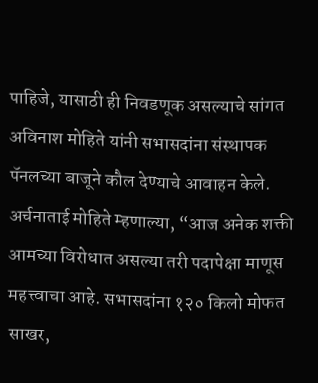पाहिजे, यासाठी ही निवडणूक असल्याचे सांगत अविनाश मोहिते यांनी सभासदांना संस्थापक पॅनलच्या बाजूने कौल देण्याचे आवाहन केले.
अर्चनाताई मोहिते म्हणाल्या, “आज अनेक शक्ती आमच्या विरोधात असल्या तरी पदापेक्षा माणूस महत्त्वाचा आहे. सभासदांना १२० किलो मोफत साखर,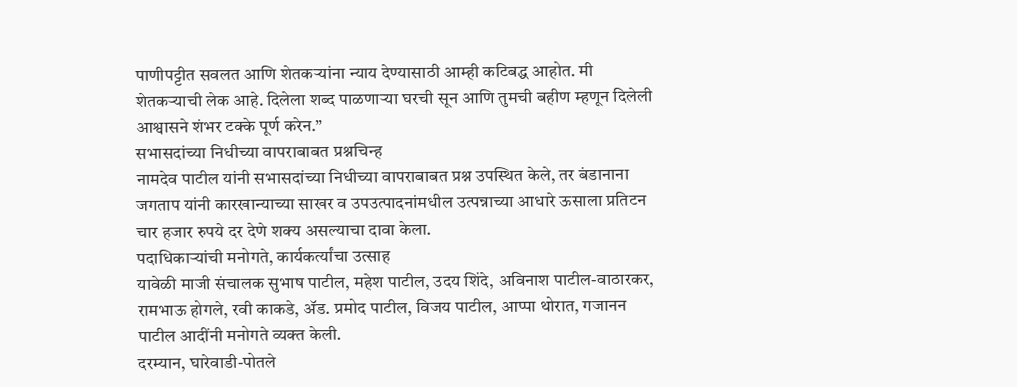पाणीपट्टीत सवलत आणि शेतकऱ्यांना न्याय देण्यासाठी आम्ही कटिबद्ध आहोत. मी शेतकऱ्याची लेक आहे. दिलेला शब्द पाळणाऱ्या घरची सून आणि तुमची बहीण म्हणून दिलेली आश्वासने शंभर टक्के पूर्ण करेन.”
सभासदांच्या निधीच्या वापराबाबत प्रश्नचिन्ह
नामदेव पाटील यांनी सभासदांच्या निधीच्या वापराबाबत प्रश्न उपस्थित केले, तर बंडानाना जगताप यांनी कारखान्याच्या साखर व उपउत्पादनांमधील उत्पन्नाच्या आधारे ऊसाला प्रतिटन चार हजार रुपये दर देणे शक्य असल्याचा दावा केला.
पदाधिकाऱ्यांची मनोगते, कार्यकर्त्यांचा उत्साह
यावेळी माजी संचालक सुभाष पाटील, महेश पाटील, उदय शिंदे, अविनाश पाटील-वाठारकर, रामभाऊ होगले, रवी काकडे, ॲड. प्रमोद पाटील, विजय पाटील, आप्पा थोरात, गजानन पाटील आदींनी मनोगते व्यक्त केली.
दरम्यान, घारेवाडी-पोतले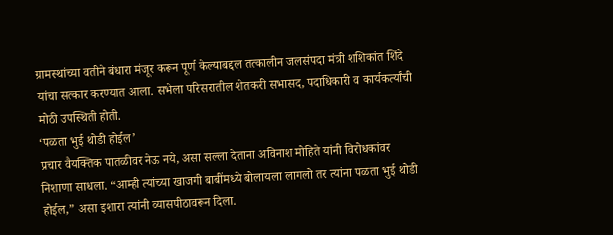ग्रामस्थांच्या वतीने बंधारा मंजूर करून पूर्ण केल्याबद्दल तत्कालीन जलसंपदा मंत्री शशिकांत शिंदे यांचा सत्कार करण्यात आला. सभेला परिसरातील शेतकरी सभासद, पदाधिकारी व कार्यकर्त्यांची मोठी उपस्थिती होती.
‘पळता भुई थोडी होईल’
प्रचार वैयक्तिक पातळीवर नेऊ नये, असा सल्ला देताना अविनाश मोहिते यांनी विरोधकांवर निशाणा साधला. “आम्ही त्यांच्या खाजगी बाबींमध्ये बोलायला लागलो तर त्यांना पळता भुई थोडी होईल,” असा इशारा त्यांनी व्यासपीठावरून दिला.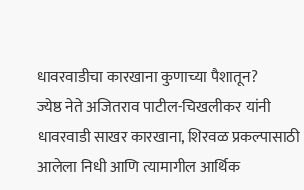धावरवाडीचा कारखाना कुणाच्या पैशातून?
ज्येष्ठ नेते अजितराव पाटील-चिखलीकर यांनी धावरवाडी साखर कारखाना, शिरवळ प्रकल्पासाठी आलेला निधी आणि त्यामागील आर्थिक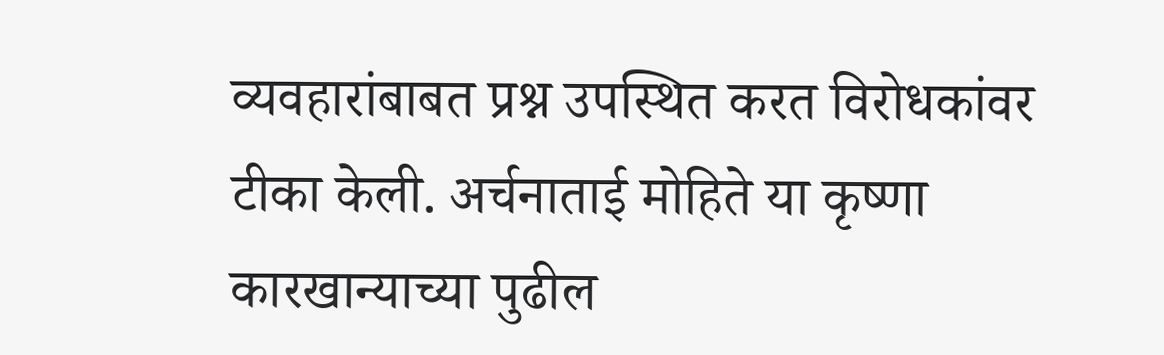व्यवहारांबाबत प्रश्न उपस्थित करत विरोधकांवर टीका केली. अर्चनाताई मोहिते या कृष्णा कारखान्याच्या पुढील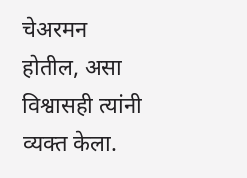चेअरमन होतील, असा विश्वासही त्यांनी व्यक्त केला.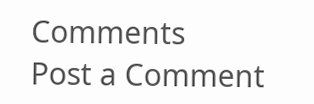Comments
Post a Comment